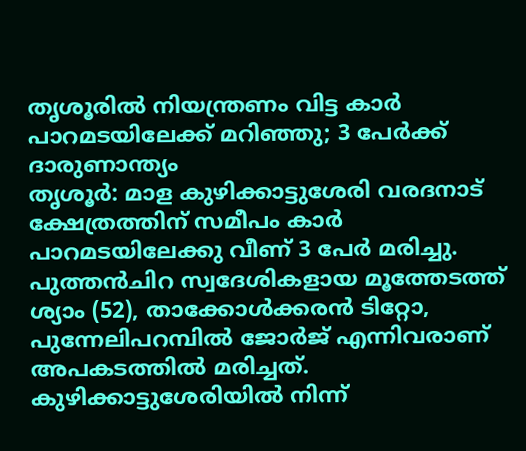തൃശൂരിൽ നിയന്ത്രണം വിട്ട കാർ പാറമടയിലേക്ക് മറിഞ്ഞു; 3 പേർക്ക് ദാരുണാന്ത്യം
തൃശൂർ: മാള കുഴിക്കാട്ടുശേരി വരദനാട് ക്ഷേത്രത്തിന് സമീപം കാർ പാറമടയിലേക്കു വീണ് 3 പേർ മരിച്ചു. പുത്തൻചിറ സ്വദേശികളായ മൂത്തേടത്ത് ശ്യാം (52), താക്കോൾക്കരൻ ടിറ്റോ, പുന്നേലിപറമ്പിൽ ജോർജ് എന്നിവരാണ് അപകടത്തിൽ മരിച്ചത്.
കുഴിക്കാട്ടുശേരിയിൽ നിന്ന്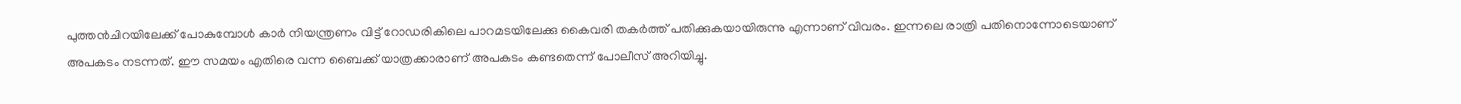പുത്തൻചിറയിലേക്ക് പോകുമ്പോൾ കാർ നിയന്ത്രണം വിട്ട് റോഡരികിലെ പാറമടയിലേക്കു കൈവരി തകർത്ത് പതിക്കുകയായിരുന്നു എന്നാണ് വിവരം. ഇന്നലെ രാത്രി പതിനൊന്നോടെയാണ് അപകടം നടന്നത്. ഈ സമയം എതിരെ വന്ന ബൈക്ക് യാത്രക്കാരാണ് അപകടം കണ്ടതെന്ന് പോലീസ് അറിയിച്ചു.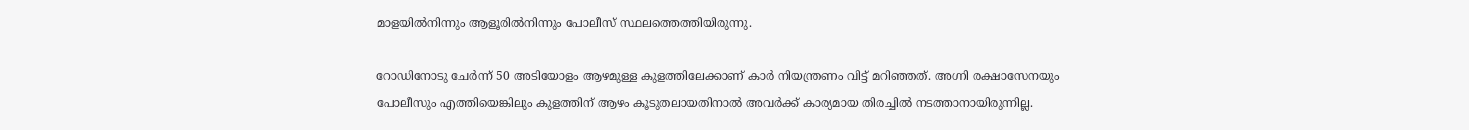മാളയിൽനിന്നും ആളൂരിൽനിന്നും പോലീസ് സ്ഥലത്തെത്തിയിരുന്നു.

റോഡിനോടു ചേർന്ന് 50 അടിയോളം ആഴമുള്ള കുളത്തിലേക്കാണ് കാർ നിയന്ത്രണം വിട്ട് മറിഞ്ഞത്. അഗ്നി രക്ഷാസേനയും പോലീസും എത്തിയെങ്കിലും കുളത്തിന് ആഴം കൂടുതലായതിനാൽ അവർക്ക് കാര്യമായ തിരച്ചിൽ നടത്താനായിരുന്നില്ല.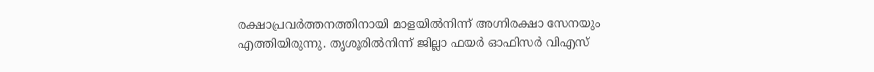രക്ഷാപ്രവർത്തനത്തിനായി മാളയിൽനിന്ന് അഗ്നിരക്ഷാ സേനയും എത്തിയിരുന്നു. തൃശൂരിൽനിന്ന് ജില്ലാ ഫയർ ഓഫിസർ വിഎസ്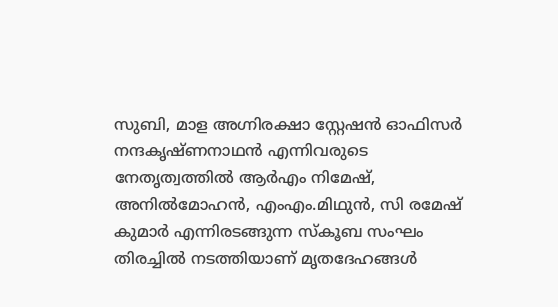സുബി, മാള അഗ്നിരക്ഷാ സ്റ്റേഷൻ ഓഫിസർ നന്ദകൃഷ്ണനാഥൻ എന്നിവരുടെ നേതൃത്വത്തിൽ ആർഎം നിമേഷ്, അനിൽമോഹൻ, എംഎം.മിഥുൻ, സി രമേഷ് കുമാർ എന്നിരടങ്ങുന്ന സ്കൂബ സംഘം തിരച്ചിൽ നടത്തിയാണ് മൃതദേഹങ്ങൾ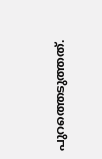പുറത്തെടുത്തത്.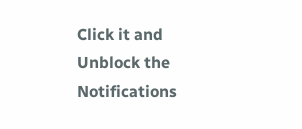Click it and Unblock the Notifications